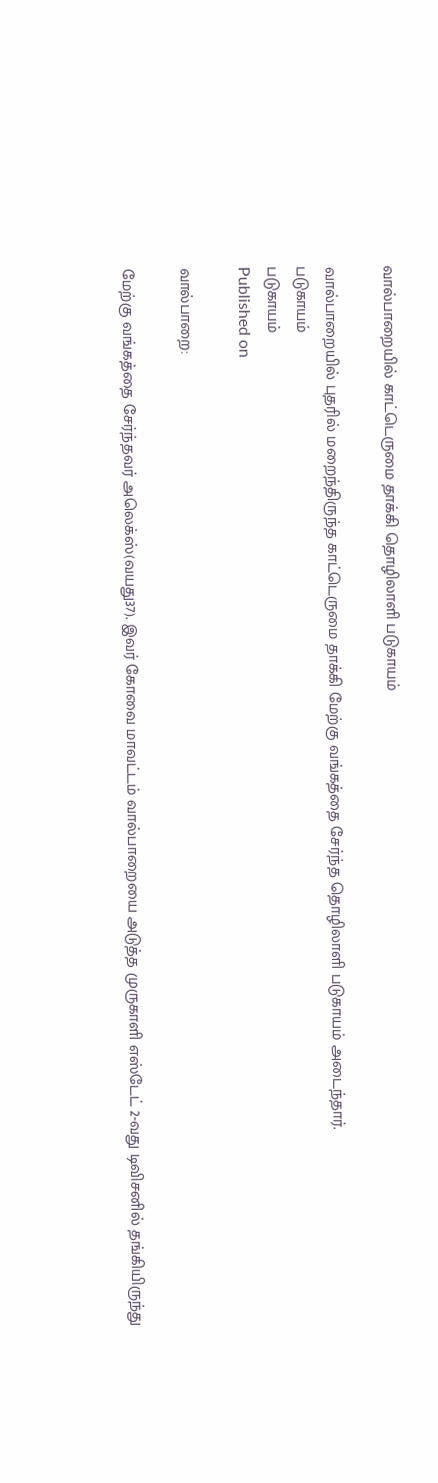வால்பாறையில் காட்டெருமை தாக்கி தொழிலாளி படுகாயம்

வால்பாறையில் புதரில் மறைந்திருந்த காட்டெருமை தாக்கி மேற்கு வங்கத்தை சேர்ந்த தொழிலாளி படுகாயம் அடைந்தார்.
படுகாயம்
படுகாயம்
Published on

வால்பாறை:

மேற்கு வங்கத்தை சேர்ந்தவர் அலெக்ஸ்(வயது37). இவர் கோவை மாவட்டம் வால்பாறையை அடுத்த முருகாளி எஸ்டேட் 2-வது டிவிசனில் தங்கியிருந்து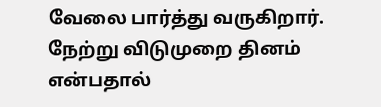வேலை பார்த்து வருகிறார். நேற்று விடுமுறை தினம் என்பதால்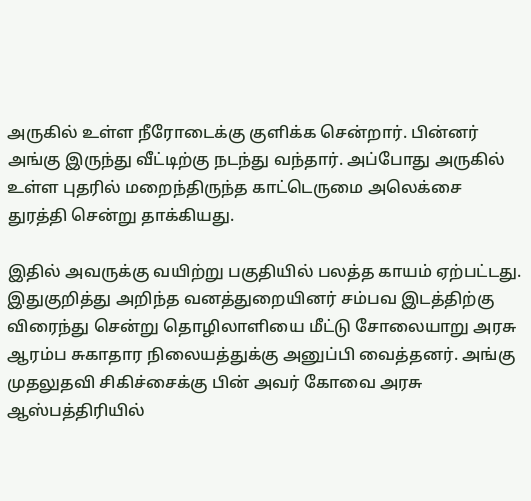அருகில் உள்ள நீரோடைக்கு குளிக்க சென்றார். பின்னர் அங்கு இருந்து வீட்டிற்கு நடந்து வந்தார். அப்போது அருகில் உள்ள புதரில் மறைந்திருந்த காட்டெருமை அலெக்சை துரத்தி சென்று தாக்கியது.

இதில் அவருக்கு வயிற்று பகுதியில் பலத்த காயம் ஏற்பட்டது. இதுகுறித்து அறிந்த வனத்துறையினர் சம்பவ இடத்திற்கு விரைந்து சென்று தொழிலாளியை மீட்டு சோலையாறு அரசு ஆரம்ப சுகாதார நிலையத்துக்கு அனுப்பி வைத்தனர். அங்கு முதலுதவி சிகிச்சைக்கு பின் அவர் கோவை அரசு ஆஸ்பத்திரியில்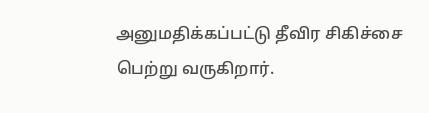அனுமதிக்கப்பட்டு தீவிர சிகிச்சை பெற்று வருகிறார்.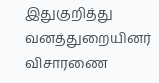இதுகுறித்து வனத்துறையினர் விசாரணை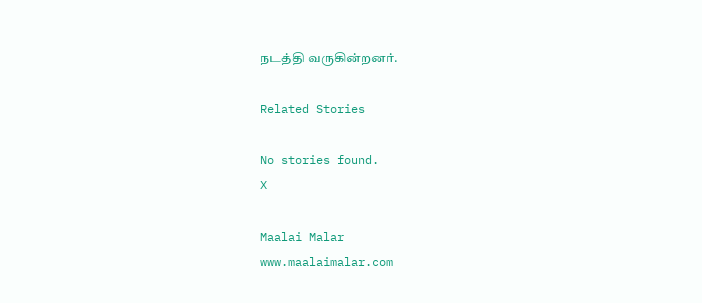நடத்தி வருகின்றனர்.

Related Stories

No stories found.
X

Maalai Malar
www.maalaimalar.com